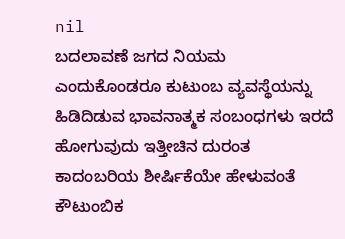nil
ಬದಲಾವಣೆ ಜಗದ ನಿಯಮ ಎಂದುಕೊಂಡರೂ ಕುಟುಂಬ ವ್ಯವಸ್ಥೆಯನ್ನು ಹಿಡಿದಿಡುವ ಭಾವನಾತ್ಮಕ ಸಂಬಂಧಗಳು ಇರದೆ ಹೋಗುವುದು ಇತ್ತೀಚಿನ ದುರಂತ ಕಾದಂಬರಿಯ ಶೀರ್ಷಿಕೆಯೇ ಹೇಳುವಂತೆ ಕೌಟುಂಬಿಕ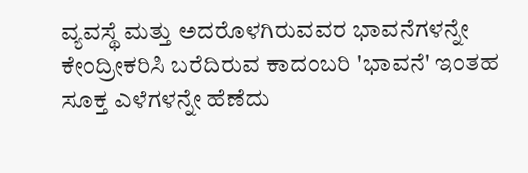ವ್ಯವಸ್ಥೆ ಮತ್ತು ಅದರೊಳಗಿರುವವರ ಭಾವನೆಗಳನ್ನೇ ಕೇಂದ್ರೀಕರಿಸಿ ಬರೆದಿರುವ ಕಾದಂಬರಿ 'ಭಾವನೆ' ಇಂತಹ ಸೂಕ್ತ ಎಳೆಗಳನ್ನೇ ಹೆಣೆದು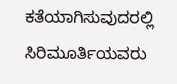ಕತೆಯಾಗಿಸುವುದರಲ್ಲಿ ಸಿರಿಮೂರ್ತಿಯವರು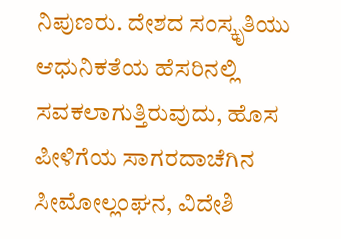ನಿಪುಣರು. ದೇಶದ ಸಂಸ್ಕೃತಿಯು ಆಧುನಿಕತೆಯ ಹೆಸರಿನಲ್ಲಿ ಸವಕಲಾಗುತ್ತಿರುವುದು, ಹೊಸ ಪೀಳಿಗೆಯ ಸಾಗರದಾಚೆಗಿನ ಸೀಮೋಲ್ಲಂಘನ, ವಿದೇಶಿ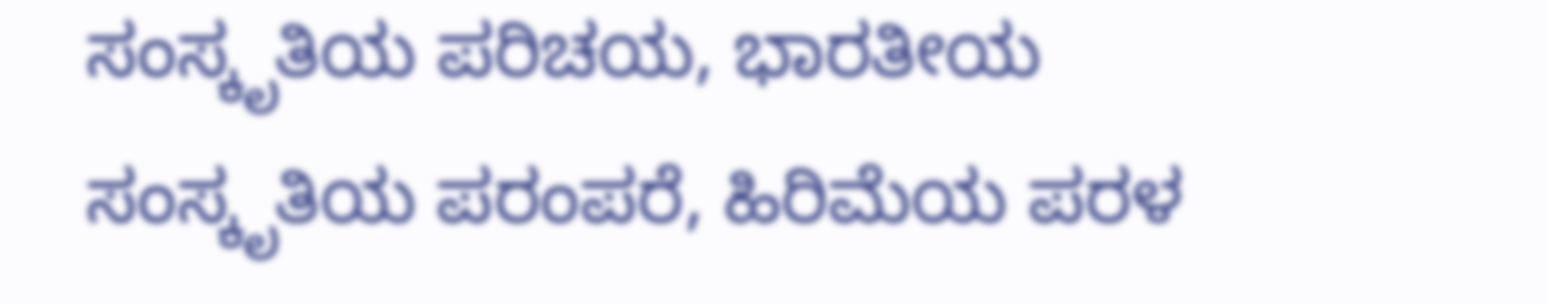ಸಂಸ್ಕೃತಿಯ ಪರಿಚಯ, ಭಾರತೀಯ ಸಂಸ್ಕೃತಿಯ ಪರಂಪರೆ, ಹಿರಿಮೆಯ ಪರಳ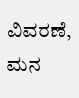ವಿವರಣೆ, ಮನ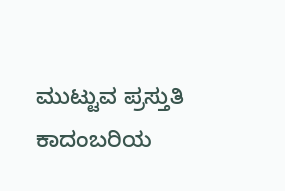ಮುಟ್ಟುವ ಪ್ರಸ್ತುತಿ ಕಾದಂಬರಿಯ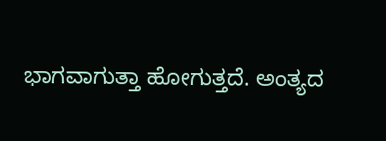ಭಾಗವಾಗುತ್ತಾ ಹೋಗುತ್ತದೆ. ಅಂತ್ಯದ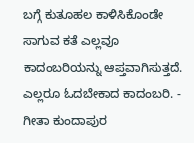ಬಗ್ಗೆ ಕುತೂಹಲ ಕಾಳಿಸಿಕೊಂಡೇ ಸಾಗುವ ಕತೆ ಎಲ್ಲವೂ ಕಾದಂಬರಿಯನ್ನು ಆಪ್ತವಾಗಿಸುತ್ತದೆ. ಎಲ್ಲರೂ ಓದಬೇಕಾದ ಕಾದಂಬರಿ. - ಗೀತಾ ಕುಂದಾಪುರ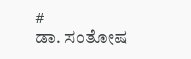#
ಡಾ. ಸಂತೋಷ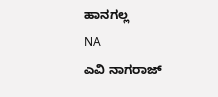ಹಾನಗಲ್ಲ
NA
ಎವಿ ನಾಗರಾಜ್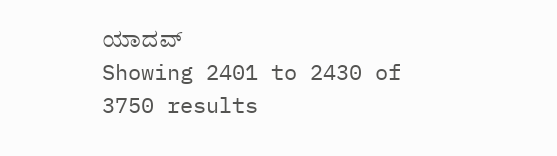ಯಾದವ್
Showing 2401 to 2430 of 3750 results